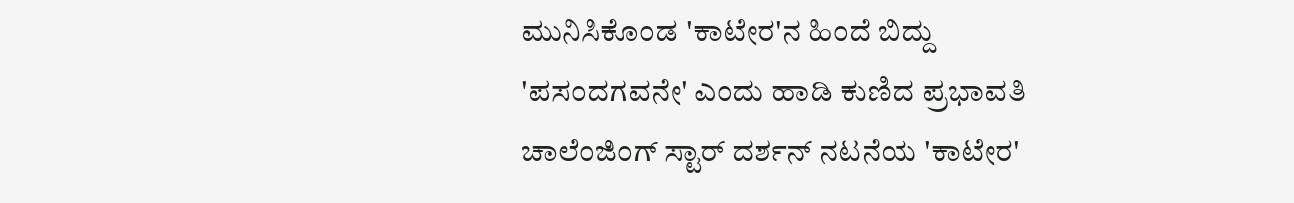ಮುನಿಸಿಕೊಂಡ 'ಕಾಟೇರ'ನ ಹಿಂದೆ ಬಿದ್ದು 'ಪಸಂದಗವನೇ' ಎಂದು ಹಾಡಿ ಕುಣಿದ ಪ್ರಭಾವತಿ
ಚಾಲೆಂಜಿಂಗ್ ಸ್ಟಾರ್ ದರ್ಶನ್ ನಟನೆಯ 'ಕಾಟೇರ'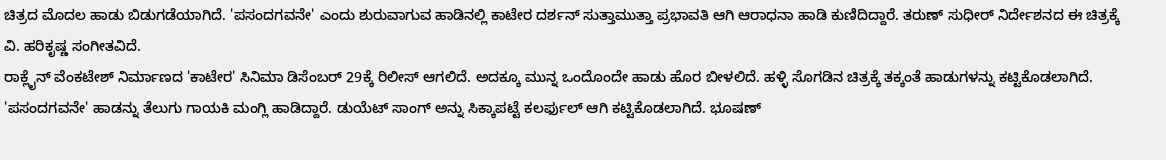ಚಿತ್ರದ ಮೊದಲ ಹಾಡು ಬಿಡುಗಡೆಯಾಗಿದೆ. 'ಪಸಂದಗವನೇ' ಎಂದು ಶುರುವಾಗುವ ಹಾಡಿನಲ್ಲಿ ಕಾಟೇರ ದರ್ಶನ್ ಸುತ್ತಾಮುತ್ತಾ ಪ್ರಭಾವತಿ ಆಗಿ ಆರಾಧನಾ ಹಾಡಿ ಕುಣಿದಿದ್ದಾರೆ. ತರುಣ್ ಸುಧೀರ್ ನಿರ್ದೇಶನದ ಈ ಚಿತ್ರಕ್ಕೆ ವಿ. ಹರಿಕೃಷ್ಣ ಸಂಗೀತವಿದೆ.
ರಾಕ್ಲೈನ್ ವೆಂಕಟೇಶ್ ನಿರ್ಮಾಣದ 'ಕಾಟೇರ' ಸಿನಿಮಾ ಡಿಸೆಂಬರ್ 29ಕ್ಕೆ ರಿಲೀಸ್ ಆಗಲಿದೆ. ಅದಕ್ಕೂ ಮುನ್ನ ಒಂದೊಂದೇ ಹಾಡು ಹೊರ ಬೀಳಲಿದೆ. ಹಳ್ಳಿ ಸೊಗಡಿನ ಚಿತ್ರಕ್ಕೆ ತಕ್ಕಂತೆ ಹಾಡುಗಳನ್ನು ಕಟ್ಟಿಕೊಡಲಾಗಿದೆ. 'ಪಸಂದಗವನೇ' ಹಾಡನ್ನು ತೆಲುಗು ಗಾಯಕಿ ಮಂಗ್ಲಿ ಹಾಡಿದ್ದಾರೆ. ಡುಯೆಟ್ ಸಾಂಗ್ ಅನ್ನು ಸಿಕ್ಕಾಪಟ್ಟೆ ಕಲರ್ಫುಲ್ ಆಗಿ ಕಟ್ಟಿಕೊಡಲಾಗಿದೆ. ಭೂಷಣ್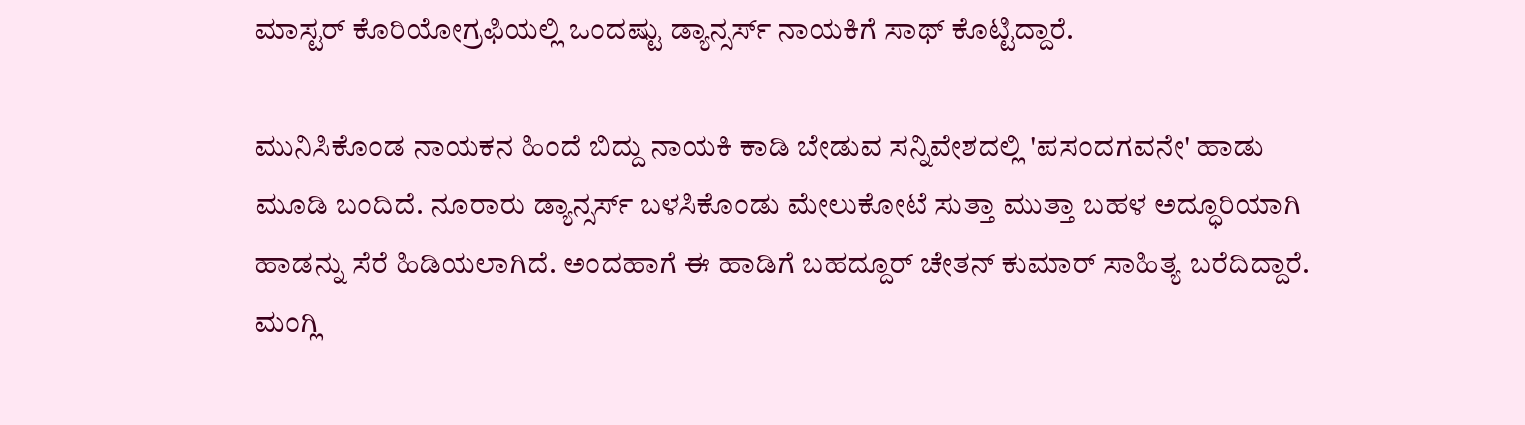ಮಾಸ್ಟರ್ ಕೊರಿಯೋಗ್ರಫಿಯಲ್ಲಿ ಒಂದಷ್ಟು ಡ್ಯಾನ್ಸರ್ಸ್ ನಾಯಕಿಗೆ ಸಾಥ್ ಕೊಟ್ಟಿದ್ದಾರೆ.

ಮುನಿಸಿಕೊಂಡ ನಾಯಕನ ಹಿಂದೆ ಬಿದ್ದು ನಾಯಕಿ ಕಾಡಿ ಬೇಡುವ ಸನ್ನಿವೇಶದಲ್ಲಿ 'ಪಸಂದಗವನೇ' ಹಾಡು ಮೂಡಿ ಬಂದಿದೆ. ನೂರಾರು ಡ್ಯಾನ್ಸರ್ಸ್ ಬಳಸಿಕೊಂಡು ಮೇಲುಕೋಟೆ ಸುತ್ತಾ ಮುತ್ತಾ ಬಹಳ ಅದ್ಧೂರಿಯಾಗಿ ಹಾಡನ್ನು ಸೆರೆ ಹಿಡಿಯಲಾಗಿದೆ. ಅಂದಹಾಗೆ ಈ ಹಾಡಿಗೆ ಬಹದ್ದೂರ್ ಚೇತನ್ ಕುಮಾರ್ ಸಾಹಿತ್ಯ ಬರೆದಿದ್ದಾರೆ. ಮಂಗ್ಲಿ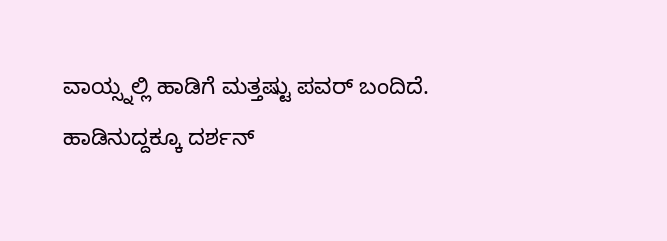ವಾಯ್ಸ್ನಲ್ಲಿ ಹಾಡಿಗೆ ಮತ್ತಷ್ಟು ಪವರ್ ಬಂದಿದೆ.
ಹಾಡಿನುದ್ದಕ್ಕೂ ದರ್ಶನ್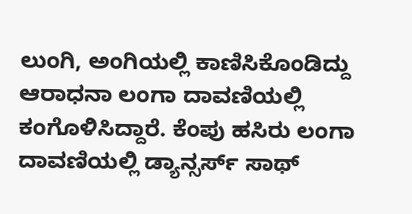ಲುಂಗಿ, ಅಂಗಿಯಲ್ಲಿ ಕಾಣಿಸಿಕೊಂಡಿದ್ದು ಆರಾಧನಾ ಲಂಗಾ ದಾವಣಿಯಲ್ಲಿ ಕಂಗೊಳಿಸಿದ್ದಾರೆ. ಕೆಂಪು ಹಸಿರು ಲಂಗಾ ದಾವಣಿಯಲ್ಲಿ ಡ್ಯಾನ್ಸರ್ಸ್ ಸಾಥ್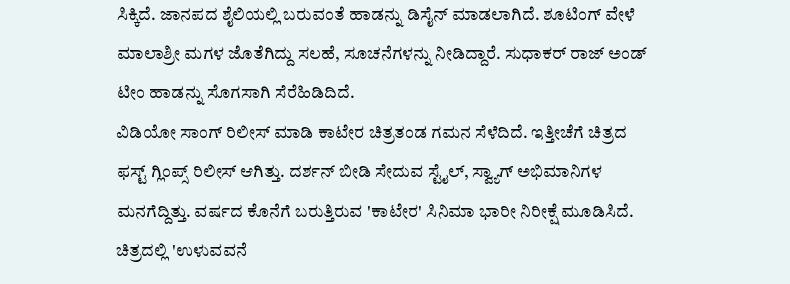ಸಿಕ್ಕಿದೆ. ಜಾನಪದ ಶೈಲಿಯಲ್ಲಿ ಬರುವಂತೆ ಹಾಡನ್ನು ಡಿಸೈನ್ ಮಾಡಲಾಗಿದೆ. ಶೂಟಿಂಗ್ ವೇಳೆ ಮಾಲಾಶ್ರೀ ಮಗಳ ಜೊತೆಗಿದ್ದು ಸಲಹೆ, ಸೂಚನೆಗಳನ್ನು ನೀಡಿದ್ದಾರೆ. ಸುಧಾಕರ್ ರಾಜ್ ಅಂಡ್ ಟೀಂ ಹಾಡನ್ನು ಸೊಗಸಾಗಿ ಸೆರೆಹಿಡಿದಿದೆ.
ವಿಡಿಯೋ ಸಾಂಗ್ ರಿಲೀಸ್ ಮಾಡಿ ಕಾಟೇರ ಚಿತ್ರತಂಡ ಗಮನ ಸೆಳೆದಿದೆ. ಇತ್ತೀಚೆಗೆ ಚಿತ್ರದ ಫಸ್ಟ್ ಗ್ಲಿಂಪ್ಸ್ ರಿಲೀಸ್ ಆಗಿತ್ತು. ದರ್ಶನ್ ಬೀಡಿ ಸೇದುವ ಸ್ಟೈಲ್, ಸ್ವ್ಯಾಗ್ ಅಭಿಮಾನಿಗಳ ಮನಗೆದ್ದಿತ್ತು. ವರ್ಷದ ಕೊನೆಗೆ ಬರುತ್ತಿರುವ 'ಕಾಟೇರ' ಸಿನಿಮಾ ಭಾರೀ ನಿರೀಕ್ಷೆ ಮೂಡಿಸಿದೆ.
ಚಿತ್ರದಲ್ಲಿ 'ಉಳುವವನೆ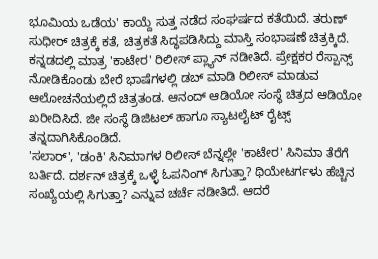ಭೂಮಿಯ ಒಡೆಯ' ಕಾಯ್ದೆ ಸುತ್ತ ನಡೆದ ಸಂಘರ್ಷದ ಕತೆಯಿದೆ. ತರುಣ್ ಸುಧೀರ್ ಚಿತ್ರಕ್ಕೆ ಕತೆ, ಚಿತ್ರಕತೆ ಸಿದ್ಧಪಡಿಸಿದ್ದು ಮಾಸ್ತಿ ಸಂಭಾಷಣೆ ಚಿತ್ರಕ್ಕಿದೆ. ಕನ್ನಡದಲ್ಲಿ ಮಾತ್ರ 'ಕಾಟೇರ' ರಿಲೀಸ್ ಪ್ಲ್ಯಾನ್ ನಡೀತಿದೆ. ಪ್ರೇಕ್ಷಕರ ರೆಸ್ಪಾನ್ಸ್ ನೋಡಿಕೊಂಡು ಬೇರೆ ಭಾಷೆಗಳಲ್ಲಿ ಡಬ್ ಮಾಡಿ ರಿಲೀಸ್ ಮಾಡುವ ಆಲೋಚನೆಯಲ್ಲಿದೆ ಚಿತ್ರತಂಡ. ಆನಂದ್ ಆಡಿಯೋ ಸಂಸ್ಥೆ ಚಿತ್ರದ ಆಡಿಯೋ ಖರೀದಿಸಿದೆ. ಜೀ ಸಂಸ್ಥೆ ಡಿಜಿಟಲ್ ಹಾಗೂ ಸ್ಯಾಟಲೈಟ್ ರೈಟ್ಸ್ ತನ್ನದಾಗಿಸಿಕೊಂಡಿದೆ.
'ಸಲಾರ್', 'ಡಂಕಿ' ಸಿನಿಮಾಗಳ ರಿಲೀಸ್ ಬೆನ್ನಲ್ಲೇ 'ಕಾಟೇರ' ಸಿನಿಮಾ ತೆರೆಗೆ ಬರ್ತಿದೆ. ದರ್ಶನ್ ಚಿತ್ರಕ್ಕೆ ಒಳ್ಳೆ ಓಪನಿಂಗ್ ಸಿಗುತ್ತಾ? ಥಿಯೇಟರ್ಗಳು ಹೆಚ್ಚಿನ ಸಂಖ್ಯೆಯಲ್ಲಿ ಸಿಗುತ್ತಾ? ಎನ್ನುವ ಚರ್ಚೆ ನಡೀತಿದೆ. ಆದರೆ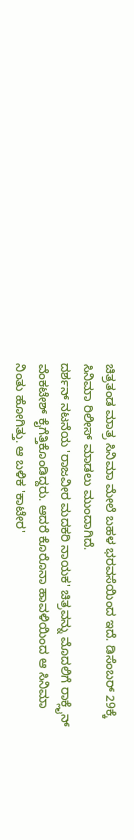ಚಿತ್ರತಂಡ ಮಾತ್ರ ಸಿನಿಮಾ ಮೇಲೆ ಬಹಳ ಭರವಸೆಯಿಂದ ಇದೆ. ಡಿಸೆಂಬರ್ 29ಕ್ಕೆ ಸಿನಿಮಾ ರಿಲೀಸ್ ಮಾಡಲು ಮುಂದಾಗಿದೆ.
ದರ್ಶನ್ ನಟನೆಯ 'ರಾಜವೀರ ಮದಕರಿ ನಾಯಕ' ಚಿತ್ರವನ್ನು ಮೊದಲಿಗೆ ರಾಕ್ಲೈನ್ ವೆಂಕಟೇಶ್ ಕೈಗೆತ್ತಿಕೊಂಡಿದ್ದರು. ಆದರೆ ಕೊರೊನಾ ಹಾವಳಿಯಿಂದ ಆ ಸಿನಿಮಾ ನಿಂತು ಹೋಗಿತ್ತು. ಆ ಬಳಿಕ 'ಕಾಟೇರ'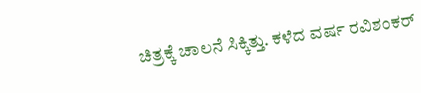ಚಿತ್ರಕ್ಕೆ ಚಾಲನೆ ಸಿಕ್ಕಿತ್ತು. ಕಳೆದ ವರ್ಷ ರವಿಶಂಕರ್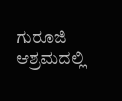ಗುರೂಜಿ ಆಶ್ರಮದಲ್ಲಿ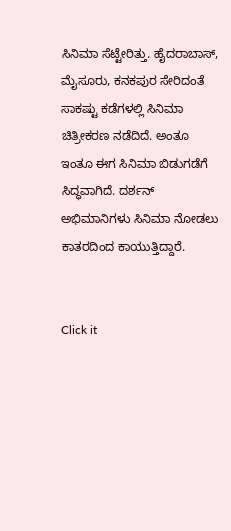ಸಿನಿಮಾ ಸೆಟ್ಟೇರಿತ್ತು. ಹೈದರಾಬಾಸ್, ಮೈಸೂರು, ಕನಕಪುರ ಸೇರಿದಂತೆ ಸಾಕಷ್ಟು ಕಡೆಗಳಲ್ಲಿ ಸಿನಿಮಾ ಚಿತ್ರೀಕರಣ ನಡೆದಿದೆ. ಅಂತೂ ಇಂತೂ ಈಗ ಸಿನಿಮಾ ಬಿಡುಗಡೆಗೆ ಸಿದ್ಧವಾಗಿದೆ. ದರ್ಶನ್ ಅಭಿಮಾನಿಗಳು ಸಿನಿಮಾ ನೋಡಲು ಕಾತರದಿಂದ ಕಾಯುತ್ತಿದ್ದಾರೆ.


Click it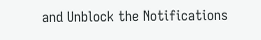and Unblock the Notifications